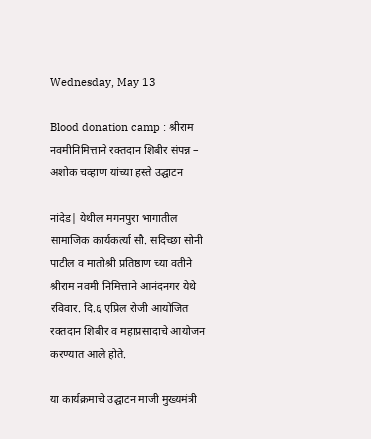Wednesday, May 13

Blood donation camp : श्रीराम नवमीनिमित्ताने रक्तदान शिबीर संपन्न – अशोक चव्हाण यांच्या हस्ते उद्घाटन

नांदेड| येथील मगनपुरा भागातील सामाजिक कार्यकर्त्या सौ. सदिच्छा सोनी पाटील व मातोश्री प्रतिष्ठाण च्या वतीने श्रीराम नवमी निमित्ताने आनंदनगर येथे रविवार. दि.६ एप्रिल रोजी आयोजित रक्तदान शिबीर व महाप्रसादाचे आयोजन करण्यात आले होते.

या कार्यक्रमाचे उद्घाटन माजी मुख्यमंत्री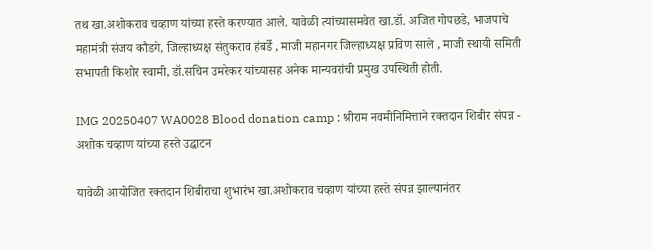तथ खा.अशोकराव चव्हाण यांच्या हस्ते करण्यात आले. यावेळी त्यांच्यासमवेत खा.डॉ. अजित गोपछडे, भाजपाचे महामंत्री संजय कौडगे, जिल्हाध्यक्ष संतुकराव हंबर्डे , माजी महानगर जिल्हाध्यक्ष प्रविण साले , माजी स्थायी समिती सभापती किशोर स्वामी, डॉ.सचिन उमरेकर यांच्यासह अनेक मान्यवरांची प्रमुख उपस्थिती होती.

IMG 20250407 WA0028 Blood donation camp : श्रीराम नवमीनिमित्ताने रक्तदान शिबीर संपन्न - अशोक चव्हाण यांच्या हस्ते उद्घाटन

यावेळी आयोजित रक्तदान शिबीराचा शुभारंभ खा.अशोकराव चव्हाण यांच्या हस्ते संपन्न झाल्यानंतर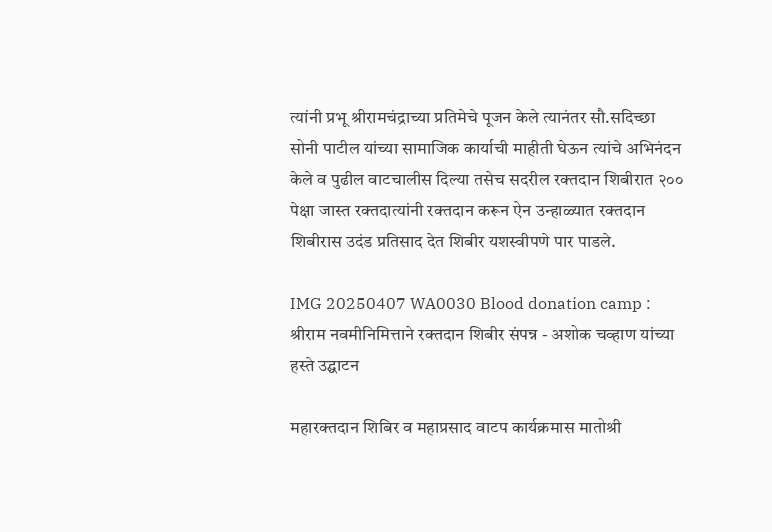त्यांनी प्रभू श्रीरामचंद्राच्या प्रतिमेचे पूजन केले त्यानंतर सौ.सदिच्छा सोनी पाटील यांच्या सामाजिक कार्याची माहीती घेऊन त्यांचे अभिनंदन केले व पुढील वाटचालीस दिल्या तसेच सदरील रक्तदान शिबीरात २०० पेक्षा जास्त रक्तदात्यांनी रक्तदान करून ऐन उन्हाळ्यात रक्तदान शिबीरास उदंड प्रतिसाद देत शिबीर यशस्वीपणे पार पाडले.

IMG 20250407 WA0030 Blood donation camp : श्रीराम नवमीनिमित्ताने रक्तदान शिबीर संपन्न - अशोक चव्हाण यांच्या हस्ते उद्घाटन

महारक्तदान शिबिर व महाप्रसाद वाटप कार्यक्रमास मातोश्री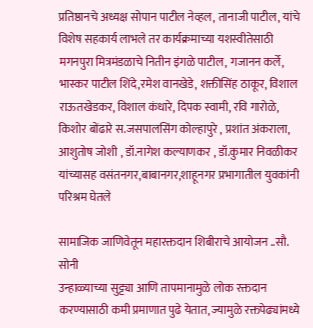प्रतिष्ठानचे अध्यक्ष सोपान पाटील नेव्हल, तानाजी पाटील, यांचे विशेष सहकार्य लाभले तर कार्यक्रमाच्या यशस्वीतेसाठी मगनपुरा मित्रमंडळाचे नितीन इंगळे पाटील, गजानन कर्ले, भास्कर पाटील शिंदे,रमेश वानखेडे, शक्तीसिंह ठाकूर, विशाल राऊतखेडकर, विशाल कंधारे, दिपक स्वामी, रवि गारोळे, किशोर बोंढारे स.जसपालसिंग कोल्हापुरे , प्रशांत अंकराला, आशुतोष जोशी , डॉ.नागेश कल्याणकर , डॉ.कुमार निवळीकर यांच्यासह वसंतनगर,बाबानगर,शाहूनगर प्रभागातील युवकांनी परिश्रम घेतले

सामाजिक जाणिवेतून महारक्तदान शिबीराचे आयोजन ..सौ. सोनी
उन्हाळ्याच्या सुट्ट्या आणि तापमानामुळे लोक रक्तदान करण्यासाठी कमी प्रमाणात पुढे येतात, ज्यामुळे रक्तपेढ्यांमध्ये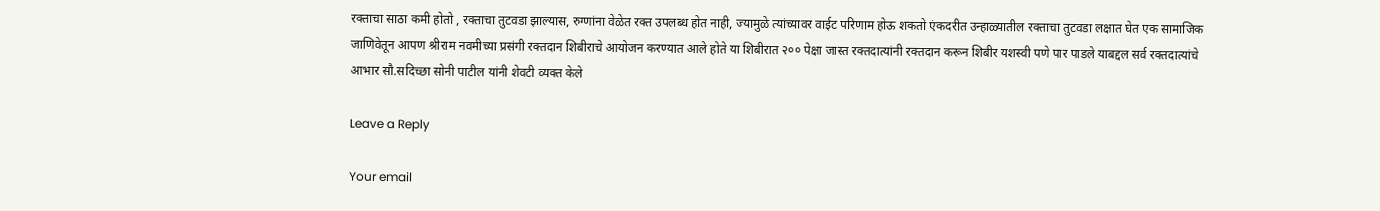रक्ताचा साठा कमी होतो , रक्ताचा तुटवडा झाल्यास, रुग्णांना वेळेत रक्त उपलब्ध होत नाही, ज्यामुळे त्यांच्यावर वाईट परिणाम होऊ शकतो एंकदरीत उन्हाळ्यातील रक्ताचा तुटवडा लक्षात घेत एक सामाजिक जाणिवेतून आपण श्रीराम नवमीच्या प्रसंगी रक्तदान शिबीराचे आयोजन करण्यात आले होते या शिबीरात २०० पेक्षा जास्त रक्तदात्यांनी रक्तदान करून शिबीर यशस्वी पणे पार पाडले याबद्दल सर्व रक्तदात्यांचे आभार सौ.सदिच्छा सोनी पाटील यांनी शेवटी व्यक्त केले

Leave a Reply

Your email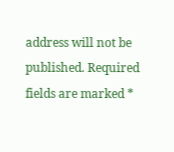address will not be published. Required fields are marked *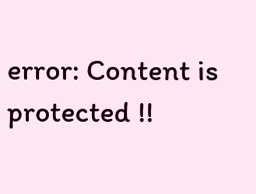error: Content is protected !!